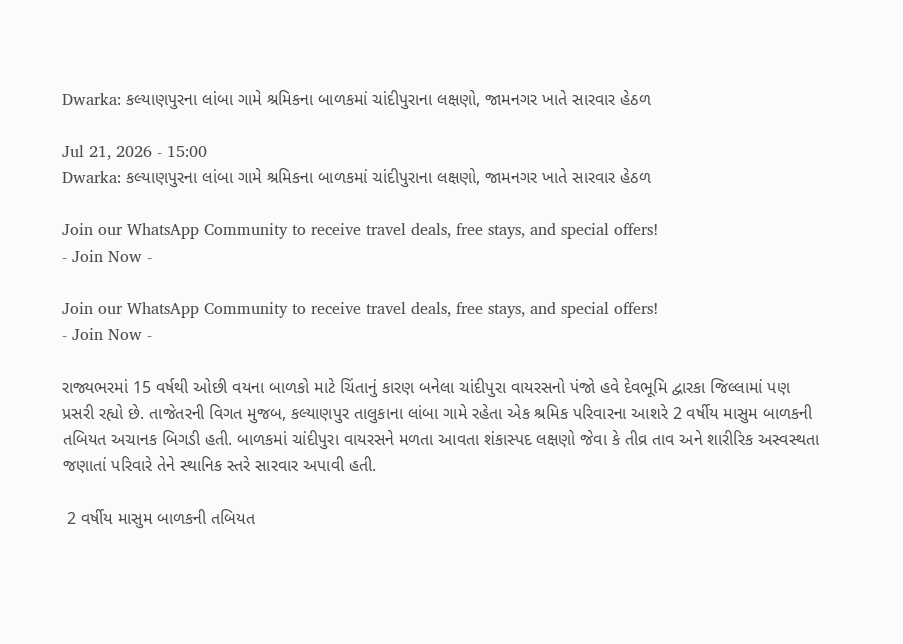Dwarka: કલ્યાણપુરના લાંબા ગામે શ્રમિકના બાળકમાં ચાંદીપુરાના લક્ષણો, જામનગર ખાતે સારવાર હેઠળ

Jul 21, 2026 - 15:00
Dwarka: કલ્યાણપુરના લાંબા ગામે શ્રમિકના બાળકમાં ચાંદીપુરાના લક્ષણો, જામનગર ખાતે સારવાર હેઠળ

Join our WhatsApp Community to receive travel deals, free stays, and special offers!
- Join Now -

Join our WhatsApp Community to receive travel deals, free stays, and special offers!
- Join Now -

રાજ્યભરમાં 15 વર્ષથી ઓછી વયના બાળકો માટે ચિંતાનું કારણ બનેલા ચાંદીપુરા વાયરસનો પંજો હવે દેવભૂમિ દ્વારકા જિલ્લામાં પણ પ્રસરી રહ્યો છે. તાજેતરની વિગત મુજબ, કલ્યાણપુર તાલુકાના લાંબા ગામે રહેતા એક શ્રમિક પરિવારના આશરે 2 વર્ષીય માસુમ બાળકની તબિયત અચાનક બિગડી હતી. બાળકમાં ચાંદીપુરા વાયરસને મળતા આવતા શંકાસ્પદ લક્ષણો જેવા કે તીવ્ર તાવ અને શારીરિક અસ્વસ્થતા જણાતાં પરિવારે તેને સ્થાનિક સ્તરે સારવાર અપાવી હતી.

 2 વર્ષીય માસુમ બાળકની તબિયત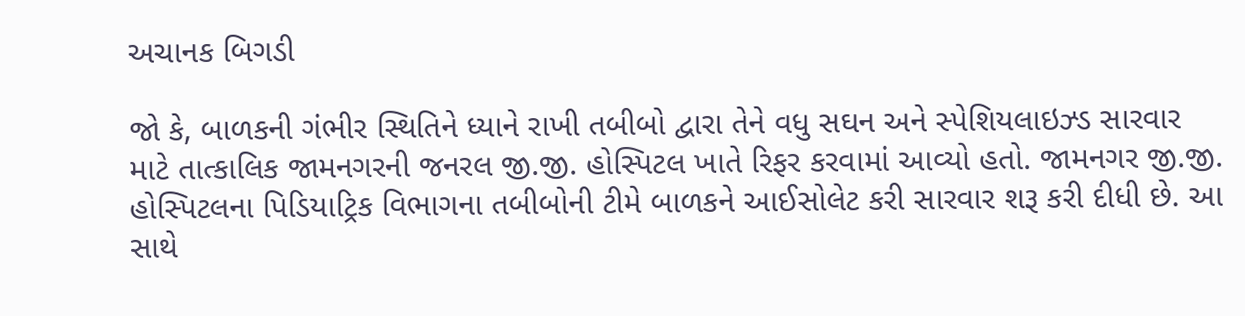અચાનક બિગડી

જો કે, બાળકની ગંભીર સ્થિતિને ધ્યાને રાખી તબીબો દ્વારા તેને વધુ સઘન અને સ્પેશિયલાઇઝ્ડ સારવાર માટે તાત્કાલિક જામનગરની જનરલ જી.જી. હોસ્પિટલ ખાતે રિફર કરવામાં આવ્યો હતો. જામનગર જી.જી. હોસ્પિટલના પિડિયાટ્રિક વિભાગના તબીબોની ટીમે બાળકને આઈસોલેટ કરી સારવાર શરૂ કરી દીધી છે. આ સાથે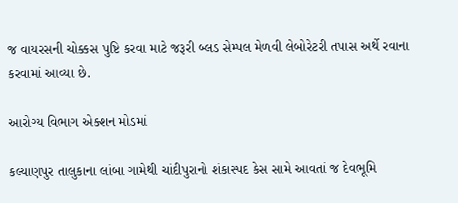જ વાયરસની ચોક્કસ પુષ્ટિ કરવા માટે જરૂરી બ્લડ સેમ્પલ મેળવી લેબોરેટરી તપાસ અર્થે રવાના કરવામાં આવ્યા છે.

આરોગ્ય વિભાગ એક્શન મોડમાં

કલ્યાણપુર તાલુકાના લાંબા ગામેથી ચાંદીપુરાનો શંકાસ્પદ કેસ સામે આવતાં જ દેવભૂમિ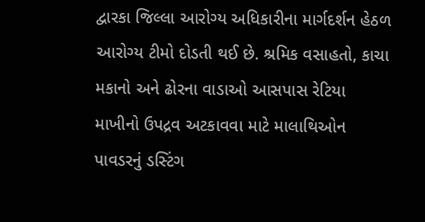દ્વારકા જિલ્લા આરોગ્ય અધિકારીના માર્ગદર્શન હેઠળ આરોગ્ય ટીમો દોડતી થઈ છે. શ્રમિક વસાહતો, કાચા મકાનો અને ઢોરના વાડાઓ આસપાસ રેટિયા માખીનો ઉપદ્રવ અટકાવવા માટે માલાથિઓન પાવડરનું ડસ્ટિંગ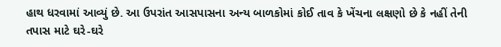હાથ ધરવામાં આવ્યું છે. આ ઉપરાંત આસપાસના અન્ય બાળકોમાં કોઈ તાવ કે ખેંચના લક્ષણો છે કે નહીં તેની તપાસ માટે ઘરે-ઘરે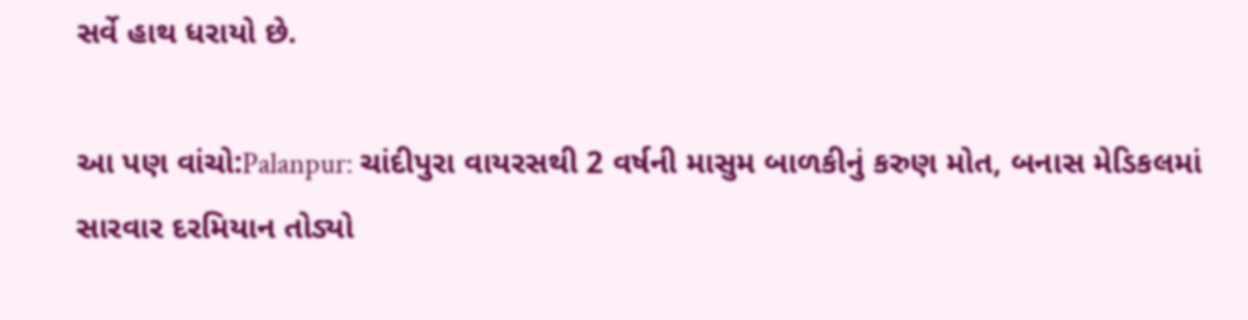સર્વે હાથ ધરાયો છે.

આ પણ વાંચો:Palanpur: ચાંદીપુરા વાયરસથી 2 વર્ષની માસુમ બાળકીનું કરુણ મોત, બનાસ મેડિકલમાં સારવાર દરમિયાન તોડ્યો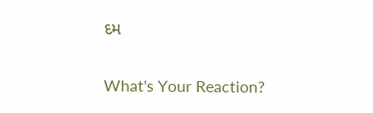દમ

What's Your Reaction?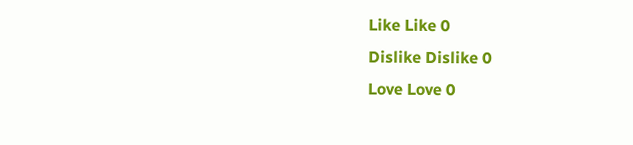Like Like 0
Dislike Dislike 0
Love Love 0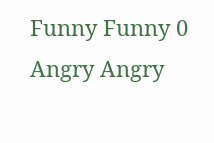Funny Funny 0
Angry Angry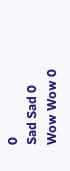0
Sad Sad 0
Wow Wow 0